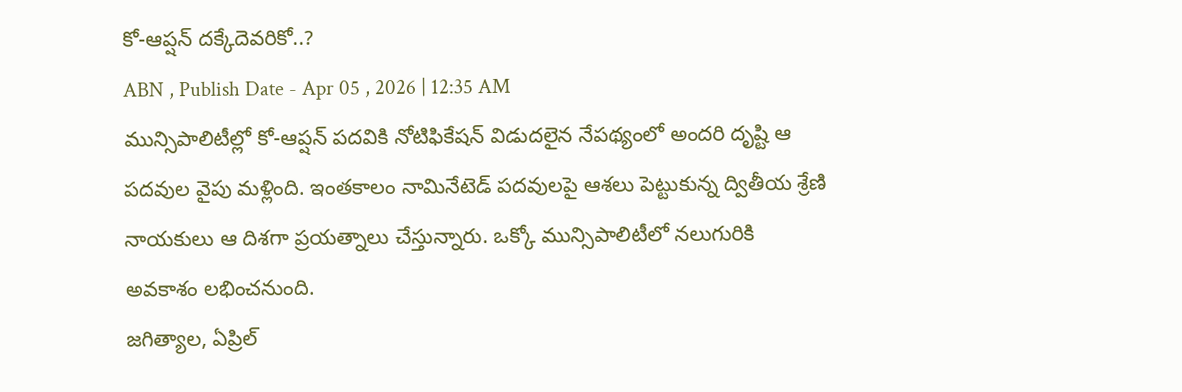కో-ఆప్షన్ దక్కేదెవరికో..?
ABN , Publish Date - Apr 05 , 2026 | 12:35 AM
మున్సిపాలిటీల్లో కో-ఆప్షన్ పదవికి నోటిఫికేషన్ విడుదలైన నేపథ్యంలో అందరి దృష్టి ఆ పదవుల వైపు మళ్లింది. ఇంతకాలం నామినేటెడ్ పదవులపై ఆశలు పెట్టుకున్న ద్వితీయ శ్రేణి నాయకులు ఆ దిశగా ప్రయత్నాలు చేస్తున్నారు. ఒక్కో మున్సిపాలిటీలో నలుగురికి అవకాశం లభించనుంది.
జగిత్యాల, ఏప్రిల్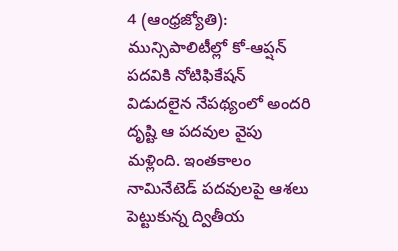4 (ఆంధ్రజ్యోతి): మున్సిపాలిటీల్లో కో-ఆప్షన్ పదవికి నోటిఫికేషన్ విడుదలైన నేపథ్యంలో అందరి దృష్టి ఆ పదవుల వైపు మళ్లింది. ఇంతకాలం నామినేటెడ్ పదవులపై ఆశలు పెట్టుకున్న ద్వితీయ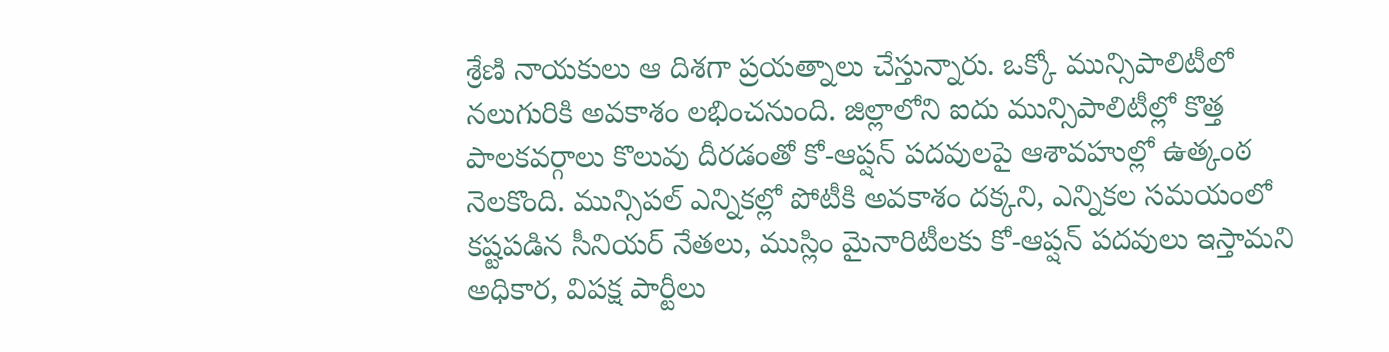శ్రేణి నాయకులు ఆ దిశగా ప్రయత్నాలు చేస్తున్నారు. ఒక్కో మున్సిపాలిటీలో నలుగురికి అవకాశం లభించనుంది. జిల్లాలోని ఐదు మున్సిపాలిటీల్లో కొత్త పాలకవర్గాలు కొలువు దీరడంతో కో-ఆప్షన్ పదవులపై ఆశావహుల్లో ఉత్కంఠ నెలకొంది. మున్సిపల్ ఎన్నికల్లో పోటీకి అవకాశం దక్కని, ఎన్నికల సమయంలో కష్టపడిన సీనియర్ నేతలు, ముస్లిం మైనారిటీలకు కో-ఆప్షన్ పదవులు ఇస్తామని అధికార, విపక్ష పార్టీలు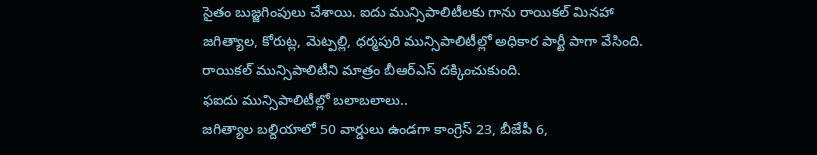సైతం బుజ్జగింపులు చేశాయి. ఐదు మున్సిపాలిటీలకు గాను రాయికల్ మినహా జగిత్యాల, కోరుట్ల, మెట్పల్లి, ధర్మపురి మున్సిపాలిటీల్లో అధికార పార్టీ పాగా వేసింది. రాయికల్ మున్సిపాలిటీని మాత్రం బీఆర్ఎస్ దక్కించుకుంది.
ఫఐదు మున్సిపాలిటీల్లో బలాబలాలు..
జగిత్యాల బల్దియాలో 50 వార్డులు ఉండగా కాంగ్రెస్ 23, బీజేపీ 6,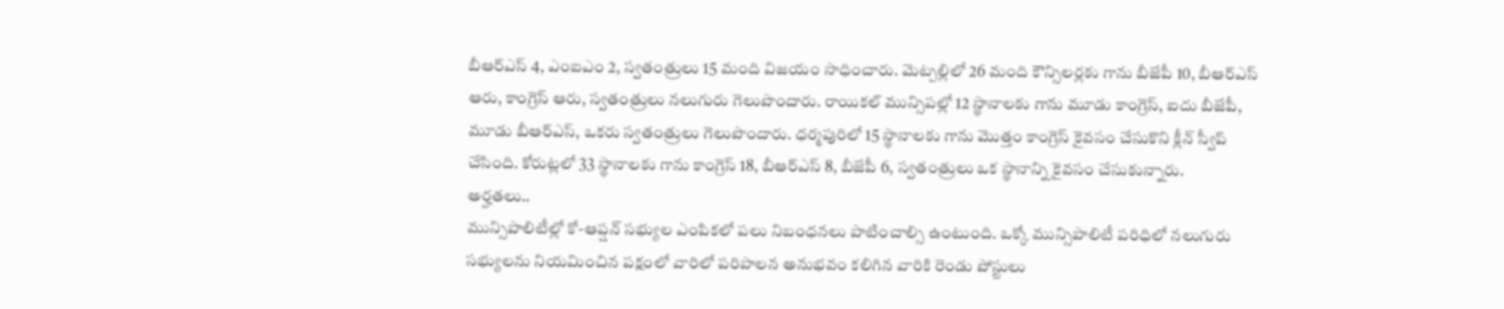బీఆర్ఎస్ 4, ఎంఐఎం 2, స్వతంత్రులు 15 మంది విజయం సాధించారు. మెట్పల్లిలో 26 మంది కౌన్సిలర్లకు గాను బీజేపీ 10, బీఆర్ఎస్ ఆరు, కాంగ్రెస్ ఆరు, స్వతంత్రులు నలుగురు గెలుపొందారు. రాయికల్ మున్సిపల్లో 12 స్థానాలకు గాను మూడు కాంగ్రెస్, ఐదు బీజేపీ, మూడు బీఆర్ఎస్, ఒకరు స్వతంత్రులు గెలుపొందారు. ధర్మపురిలో 15 స్థానాలకు గాను మొత్తం కాంగ్రెస్ కైవసం చేసుకొని క్లీన్ స్వీప్ చేసింది. కోరుట్లలో 33 స్థానాలకు గాను కాంగ్రెస్ 18, బీఆర్ఎస్ 8, బీజేపీ 6, స్వతంత్రులు ఒక స్థానాన్ని కైవసం చేసుకున్నారు.
అర్హతలు..
మున్సిపాలిటీల్లో కో-ఆప్షన్ సభ్యుల ఎంపికలో పలు నిబంధనలు పాటించాల్సి ఉంటుంది. ఒక్కో మున్సిపాలిటీ పరిధిలో నలుగురు సభ్యులను నియమించిన పక్షంలో వారిలో పరిపాలన అనుభవం కలిగిన వారికి రెండు పోస్టులు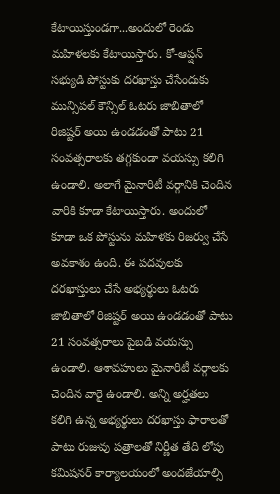కేటాయిస్తుండగా...అందులో రెండు మహిళలకు కేటాయిస్తారు. కో-ఆప్షన్ సభ్యుడి పోస్టుకు దరఖాస్తు చేసేందుకు మున్సిపల్ కౌన్సిల్ ఓటరు జాబితాలో రిజిష్టర్ అయి ఉండడంతో పాటు 21 సంవత్సరాలకు తగ్గకుండా వయస్సు కలిగి ఉండాలి. అలాగే మైనారిటీ వర్గానికి చెందిన వారికి కూడా కేటాయిస్తారు. అందులో కూడా ఒక పోస్టును మహిళకు రిజర్వు చేసే అవకాశం ఉంది. ఈ పదవులకు దరఖాస్తులు చేసే అభ్యర్థులు ఓటరు జాబితాలో రిజిష్టర్ అయి ఉండడంతో పాటు 21 సంవత్సరాలు పైబడి వయస్సు ఉండాలి. ఆశావహులు మైనారిటీ వర్గాలకు చెందిన వారై ఉండాలి. అన్ని అర్హతలు కలిగి ఉన్న అభ్యర్థులు దరఖాస్తు ఫారాలతో పాటు రుజువు పత్రాలతో నిర్ణీత తేది లోపు కమిషనర్ కార్యాలయంలో అందజేయాల్సి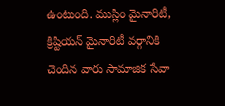ఉంటుంది. ముస్లిం మైనారిటీ, క్రిష్టియన్ మైనారిటీ వర్గానికి చెందిన వారు సామాజిక సేవా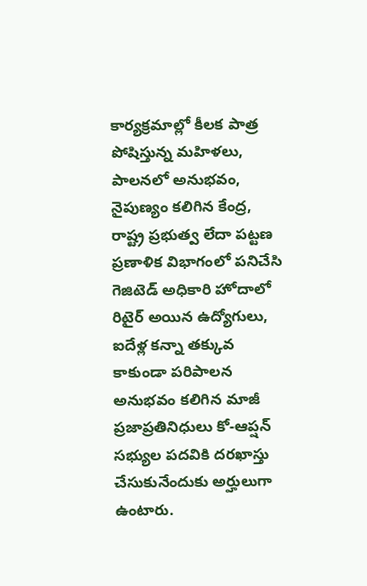కార్యక్రమాల్లో కీలక పాత్ర పోషిస్తున్న మహిళలు, పాలనలో అనుభవం, నైపుణ్యం కలిగిన కేంద్ర, రాష్ట్ర ప్రభుత్వ లేదా పట్టణ ప్రణాళిక విభాగంలో పనిచేసి గెజిటెడ్ అధికారి హోదాలో రిటైర్ అయిన ఉద్యోగులు, ఐదేళ్ల కన్నా తక్కువ కాకుండా పరిపాలన అనుభవం కలిగిన మాజీ ప్రజాప్రతినిధులు కో-ఆప్షన్ సభ్యుల పదవికి దరఖాస్తు చేసుకునేందుకు అర్హులుగా ఉంటారు.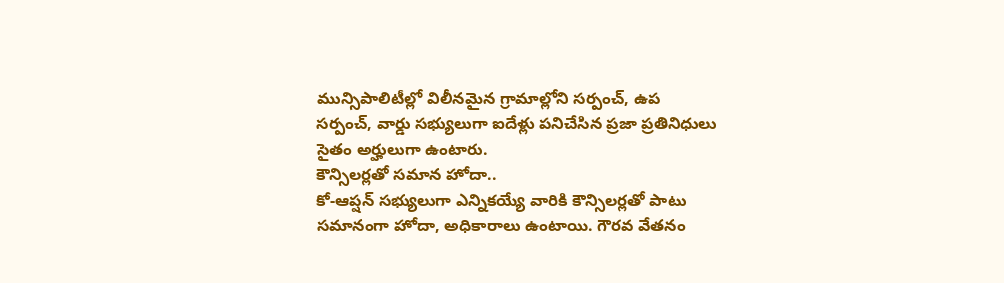మున్సిపాలిటీల్లో విలీనమైన గ్రామాల్లోని సర్పంచ్, ఉప సర్పంచ్, వార్డు సభ్యులుగా ఐదేళ్లు పనిచేసిన ప్రజా ప్రతినిధులు సైతం అర్హులుగా ఉంటారు.
కౌన్సిలర్లతో సమాన హోదా..
కో-ఆప్షన్ సభ్యులుగా ఎన్నికయ్యే వారికి కౌన్సిలర్లతో పాటు సమానంగా హోదా, అధికారాలు ఉంటాయి. గౌరవ వేతనం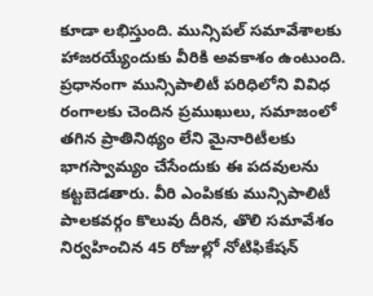కూడా లభిస్తుంది. మున్సిపల్ సమావేశాలకు హాజరయ్యేందుకు వీరికి అవకాశం ఉంటుంది. ప్రధానంగా మున్సిపాలిటీ పరిధిలోని వివిధ రంగాలకు చెందిన ప్రముఖులు, సమాజంలో తగిన ప్రాతినిథ్యం లేని మైనారిటీలకు భాగస్వామ్యం చేసేందుకు ఈ పదవులను కట్టబెడతారు. వీరి ఎంపికకు మున్సిపాలిటీ పాలకవర్గం కొలువు దీరిన, తొలి సమావేశం నిర్వహించిన 45 రోజుల్లో నోటిఫికేషన్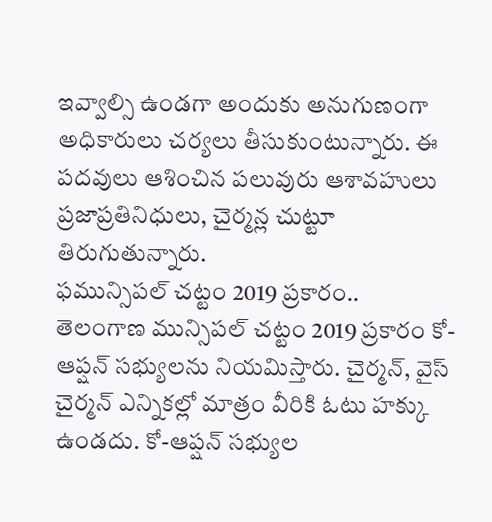ఇవ్వాల్సి ఉండగా అందుకు అనుగుణంగా అధికారులు చర్యలు తీసుకుంటున్నారు. ఈ పదవులు ఆశించిన పలువురు ఆశావహులు ప్రజాప్రతినిధులు, చైర్మన్ల చుట్టూ తిరుగుతున్నారు.
ఫమున్సిపల్ చట్టం 2019 ప్రకారం..
తెలంగాణ మున్సిపల్ చట్టం 2019 ప్రకారం కో-ఆప్షన్ సభ్యులను నియమిస్తారు. చైర్మన్, వైస్ చైర్మన్ ఎన్నికల్లో మాత్రం వీరికి ఓటు హక్కు ఉండదు. కో-ఆప్షన్ సభ్యుల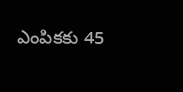ఎంపికకు 45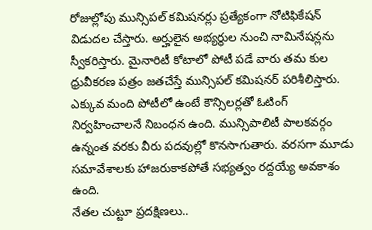రోజుల్లోపు మున్సిపల్ కమిషనర్లు ప్రత్యేకంగా నోటిఫికేషన్ విడుదల చేస్తారు. అర్హులైన అభ్యర్థుల నుంచి నామినేషన్లను స్వీకరిస్తారు. మైనారిటీ కోటాలో పోటీ పడే వారు తమ కుల ధ్రువీకరణ పత్రం జతచేస్తే మున్సిపల్ కమిషనర్ పరిశీలిస్తారు. ఎక్కువ మంది పోటీలో ఉంటే కౌన్సిలర్లతో ఓటింగ్ నిర్వహించాలనే నిబంధన ఉంది. మున్సిపాలిటీ పాలకవర్గం ఉన్నంత వరకు వీరు పదవుల్లో కొనసాగుతారు. వరసగా మూడు సమావేశాలకు హాజరుకాకపోతే సభ్యత్వం రద్దయ్యే అవకాశం ఉంది.
నేతల చుట్టూ ప్రదక్షిణలు..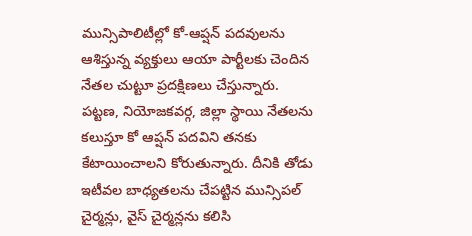మున్సిపాలిటీల్లో కో-ఆప్షన్ పదవులను ఆశిస్తున్న వ్యక్తులు ఆయా పార్టీలకు చెందిన నేతల చుట్టూ ప్రదక్షిణలు చేస్తున్నారు. పట్టణ, నియోజకవర్గ, జిల్లా స్థాయి నేతలను కలుస్తూ కో ఆప్షన్ పదవిని తనకు కేటాయించాలని కోరుతున్నారు. దీనికి తోడు ఇటీవల బాధ్యతలను చేపట్టిన మున్సిపల్ చైర్మన్లు, వైస్ చైర్మన్లను కలిసి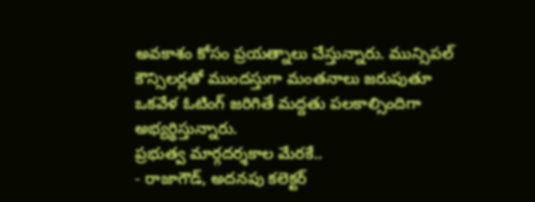అవకాశం కోసం ప్రయత్నాలు చేస్తున్నారు. మున్సిపల్ కౌన్సిలర్లతో ముందస్తుగా మంతనాలు జరుపుతూ ఒకవేళ ఓటింగ్ జరిగితే మద్దతు పలకాల్సిందిగా అభ్యర్థిస్తున్నారు.
ప్రభుత్వ మార్గదర్శకాల మేరకే..
- రాజాగౌడ్, అదనపు కలెక్టర్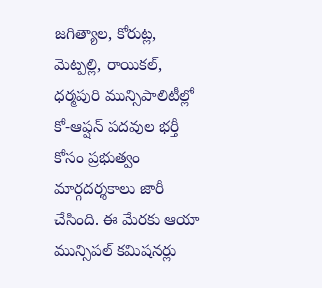జగిత్యాల, కోరుట్ల, మెట్పల్లి, రాయికల్, ధర్మపురి మున్సిపాలిటీల్లో కో-ఆప్షన్ పదవుల భర్తీ కోసం ప్రభుత్వం మార్గదర్శకాలు జారీ చేసింది. ఈ మేరకు ఆయా మున్సిపల్ కమిషనర్లు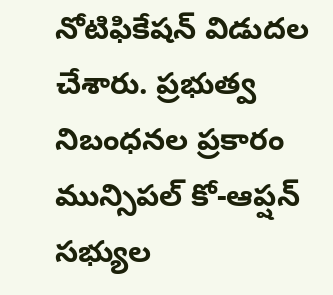నోటిఫికేషన్ విడుదల చేశారు. ప్రభుత్వ నిబంధనల ప్రకారం మున్సిపల్ కో-ఆప్షన్ సభ్యుల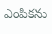ఎంపికను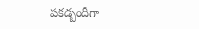పకడ్బందీగా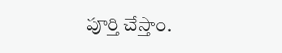పూర్తి చేస్తాం.